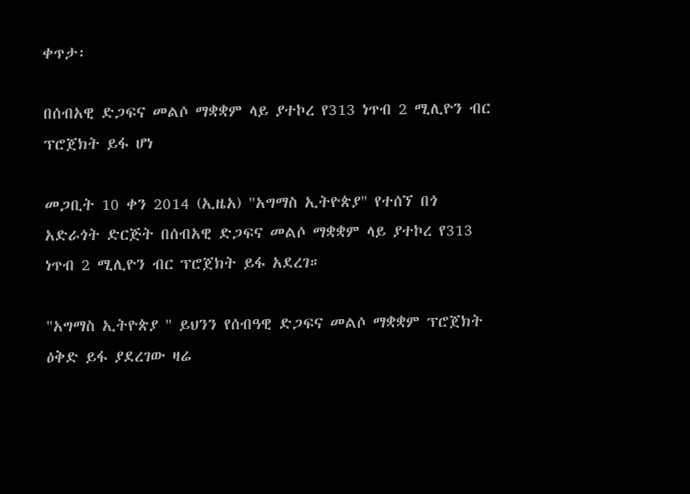ቀጥታ፡

በሰብአዊ ድጋፍና መልሶ ማቋቋም ላይ ያተኮረ የ313 ነጥብ 2 ሚሊዮን ብር ፕሮጀክት ይፋ ሆነ

መጋቢት 10 ቀን 2014 (ኢዜአ) "አግማስ ኢትዮጵያ" የተሰኘ በጎ አድራጎት ድርጅት በሰብአዊ ድጋፍና መልሶ ማቋቋም ላይ ያተኮረ የ313 ነጥብ 2 ሚሊዮን ብር ፕሮጀክት ይፋ አደረገ።

"አግማስ ኢትዮጵያ " ይህንን የሰብዓዊ ድጋፍና መልሶ ማቋቋም ፕሮጀክት ዕቅድ ይፋ ያደረገው ዛሬ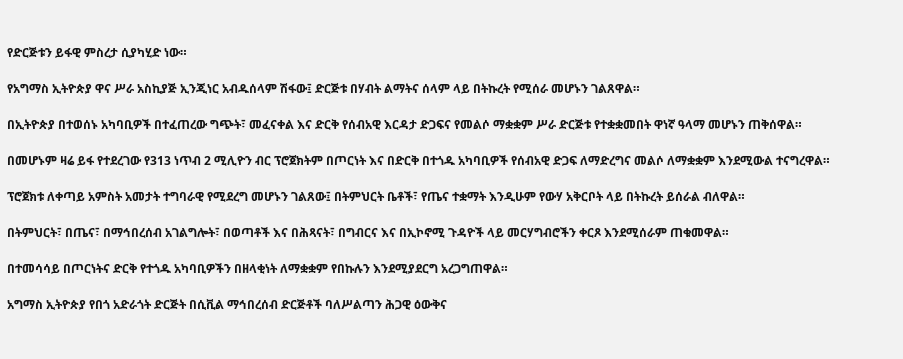የድርጅቱን ይፋዊ ምስረታ ሲያካሂድ ነው።

የአግማስ ኢትዮጵያ ዋና ሥራ አስኪያጅ ኢንጂነር አብዱሰላም ሽፋው፤ ድርጅቱ በሃብት ልማትና ሰላም ላይ በትኩረት የሚሰራ መሆኑን ገልጸዋል።

በኢትዮጵያ በተወሰኑ አካባቢዎች በተፈጠረው ግጭት፣ መፈናቀል እና ድርቅ የሰብአዊ እርዳታ ድጋፍና የመልሶ ማቋቋም ሥራ ድርጅቱ የተቋቋመበት ዋነኛ ዓላማ መሆኑን ጠቅሰዋል።

በመሆኑም ዛሬ ይፋ የተደረገው የ313 ነጥብ 2 ሚሊዮን ብር ፕሮጀክትም በጦርነት እና በድርቅ በተጎዱ አካባቢዎች የሰብአዊ ድጋፍ ለማድረግና መልሶ ለማቋቋም እንደሚውል ተናግረዋል።

ፕሮጀክቱ ለቀጣይ አምስት አመታት ተግባራዊ የሚደረግ መሆኑን ገልጸው፤ በትምህርት ቤቶች፣ የጤና ተቋማት እንዲሁም የውሃ አቅርቦት ላይ በትኩረት ይሰራል ብለዋል።

በትምህርት፣ በጤና፣ በማኅበረሰብ አገልግሎት፣ በወጣቶች እና በሕጻናት፣ በግብርና እና በኢኮኖሚ ጉዳዮች ላይ መርሃግብሮችን ቀርጾ እንደሚሰራም ጠቁመዋል።

በተመሳሳይ በጦርነትና ድርቅ የተጎዱ አካባቢዎችን በዘላቂነት ለማቋቋም የበኩሉን እንደሚያደርግ አረጋግጠዋል።

አግማስ ኢትዮጵያ የበጎ አድራጎት ድርጅት በሲቪል ማኅበረሰብ ድርጅቶች ባለሥልጣን ሕጋዊ ዕውቅና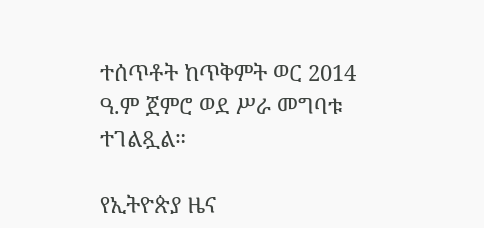ተሰጥቶት ከጥቅምት ወር 2014 ዓ.ም ጀምሮ ወደ ሥራ መግባቱ ተገልጿል።

የኢትዮጵያ ዜና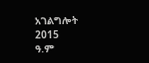አገልግሎት
2015
ዓ.ም